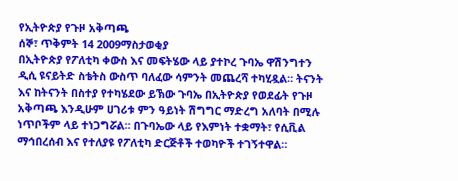የኢትዮጵያ የጉዞ አቅጣጫ
ሰኞ፣ ጥቅምት 14 2009ማስታወቂያ
በኢትዮጵያ የፖለቲካ ቀውስ እና መፍትሄው ላይ ያተኮረ ጉባኤ ዋሽንግተን ዲሲ ዩናይትድ ስቴትስ ውስጥ ባለፈው ሳምንት መጨረሻ ተካሂዷል። ትናንት እና ከትናንት በስተያ የተካሄደው ይኽው ጉባኤ በኢትዮጵያ የወደፊት የጉዞ አቅጣጫ እንዲሁም ሀገሪቱ ምን ዓይነት ሽግግር ማድረግ አለባት በሚሉ ነጥቦችም ላይ ተነጋግሯል። በጉባኤው ላይ የእምነት ተቋማት፣ የሲቪል ማኅበረሰብ እና የተለያዩ የፖለቲካ ድርጅቶች ተወካዮች ተገኝተዋል።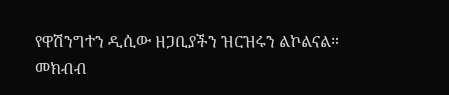የዋሽንግተን ዲሲው ዘጋቢያችን ዝርዝሩን ልኮልናል።
መክብብ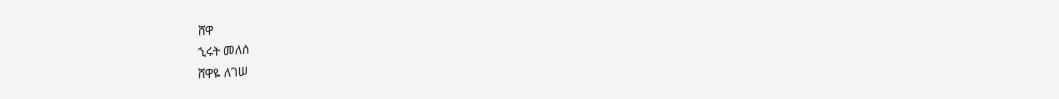ሸዋ
ኂሩት መለሰ
ሸዋዬ ለገሠ